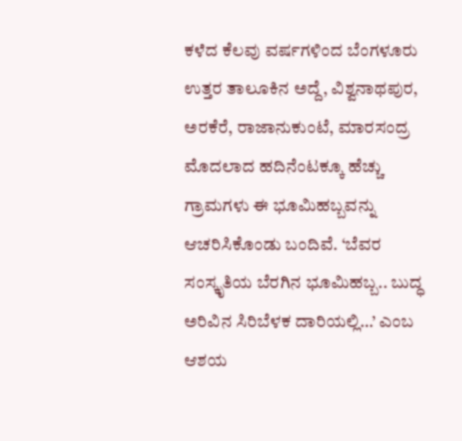ಕಳೆದ ಕೆಲವು ವರ್ಷಗಳಿಂದ ಬೆಂಗಳೂರು ಉತ್ತರ ತಾಲೂಕಿನ ಅದ್ದೆ, ವಿಶ್ವನಾಥಪುರ, ಅರಕೆರೆ, ರಾಜಾನುಕುಂಟೆ, ಮಾರಸಂದ್ರ ಮೊದಲಾದ ಹದಿನೆಂಟಕ್ಕೂ ಹೆಚ್ಚು
ಗ್ರಾಮಗಳು ಈ ಭೂಮಿಹಬ್ಬವನ್ನು ಆಚರಿಸಿಕೊಂಡು ಬಂದಿವೆ. ‘ಬೆವರ ಸಂಸ್ಕೃತಿಯ ಬೆರಗಿನ ಭೂಮಿಹಬ್ಬ.. ಬುದ್ಧ ಅರಿವಿನ ಸಿರಿಬೆಳಕ ದಾರಿಯಲ್ಲಿ…’ ಎಂಬ ಆಶಯ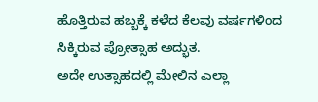ಹೊತ್ತಿರುವ ಹಬ್ಬಕ್ಕೆ ಕಳೆದ ಕೆಲವು ವರ್ಷಗಳಿಂದ ಸಿಕ್ಕಿರುವ ಪ್ರೋತ್ಸಾಹ ಅದ್ಭುತ.
ಅದೇ ಉತ್ಸಾಹದಲ್ಲಿ ಮೇಲಿನ ಎಲ್ಲಾ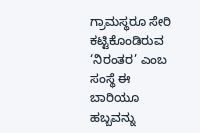ಗ್ರಾಮಸ್ಥರೂ ಸೇರಿ ಕಟ್ಟಿಕೊಂಡಿರುವ ‘ನಿರಂತರ’ ಎಂಬ ಸಂಸ್ಥೆ ಈ ಬಾರಿಯೂ ಹಬ್ಬವನ್ನು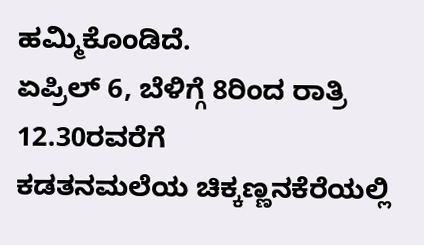ಹಮ್ಮಿಕೊಂಡಿದೆ.
ಏಪ್ರಿಲ್ 6, ಬೆಳಿಗ್ಗೆ 8ರಿಂದ ರಾತ್ರಿ 12.30ರವರೆಗೆ
ಕಡತನಮಲೆಯ ಚಿಕ್ಕಣ್ಣನಕೆರೆಯಲ್ಲಿ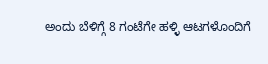ಅಂದು ಬೆಳಿಗ್ಗೆ 8 ಗಂಟೆಗೇ ಹಳ್ಳಿ ಆಟಗಳೊಂದಿಗೆ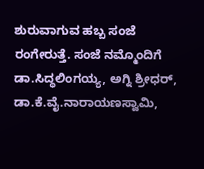ಶುರುವಾಗುವ ಹಬ್ಬ ಸಂಜೆ ರಂಗೇರುತ್ತೆ. ಸಂಜೆ ನಮ್ಮೊಂದಿಗೆ ಡಾ.ಸಿದ್ಧಲಿಂಗಯ್ಯ, ಅಗ್ನಿ ಶ್ರೀಧರ್,
ಡಾ.ಕೆ.ವೈ.ನಾರಾಯಣಸ್ವಾಮಿ,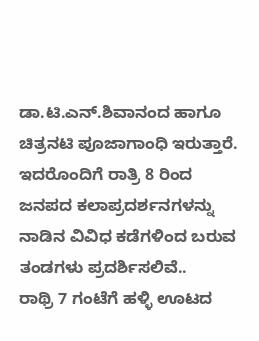ಡಾ.ಟಿ.ಎನ್.ಶಿವಾನಂದ ಹಾಗೂ ಚಿತ್ರನಟಿ ಪೂಜಾಗಾಂಧಿ ಇರುತ್ತಾರೆ.
ಇದರೊಂದಿಗೆ ರಾತ್ರಿ 8 ರಿಂದ ಜನಪದ ಕಲಾಪ್ರದರ್ಶನಗಳನ್ನು ನಾಡಿನ ವಿವಿಧ ಕಡೆಗಳಿಂದ ಬರುವ ತಂಡಗಳು ಪ್ರದರ್ಶಿಸಲಿವೆ..
ರಾಥ್ರಿ 7 ಗಂಟೆಗೆ ಹಳ್ಳಿ ಊಟದ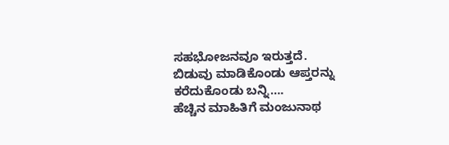ಸಹಭೋಜನವೂ ಇರುತ್ತದೆ.
ಬಿಡುವು ಮಾಡಿಕೊಂಡು ಆಪ್ತರನ್ನು ಕರೆದುಕೊಂಡು ಬನ್ನಿ….
ಹೆಚ್ಚಿನ ಮಾಹಿತಿಗೆ ಮಂಜುನಾಥ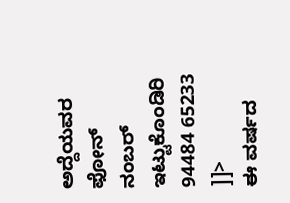ಅದ್ದೆಯವರ ಫೋನ್ ನಂಬರ್ ಇಟ್ಟುಕೊಂಡಿರಿ
94484 65233
]]>
ಈ ವರ್ಷದ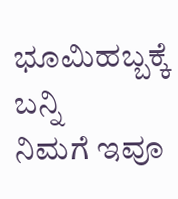ಭೂಮಿಹಬ್ಬಕ್ಕೆ ಬನ್ನಿ
ನಿಮಗೆ ಇವೂ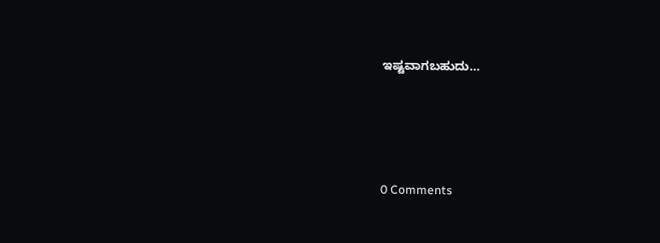ಇಷ್ಟವಾಗಬಹುದು…





0 Comments